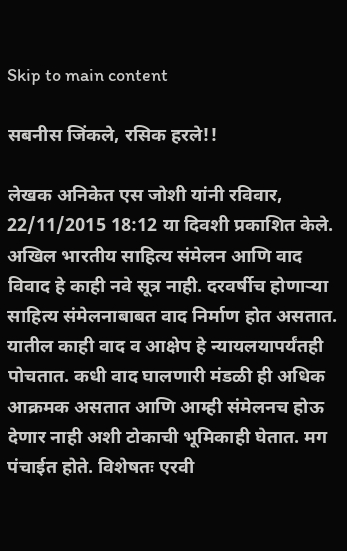Skip to main content

सबनीस जिंकले, रसिक हरले!!

लेखक अनिकेत एस जोशी यांनी रविवार, 22/11/2015 18:12 या दिवशी प्रकाशित केले.
अखिल भारतीय साहित्य संमेलन आणि वाद विवाद हे काही नवे सूत्र नाही. दरवर्षीच होणाऱ्या साहित्य संमेलनाबाबत वाद निर्माण होत असतात. यातील काही वाद व आक्षेप हे न्यायलयापर्यंतही पोचतात. कधी वाद घालणारी मंडळी ही अधिक आक्रमक असतात आणि आम्ही संमेलनच होऊ देणार नाही अशी टोकाची भूमिकाही घेतात. मग पंचाईत होते. विशेषतः एरवी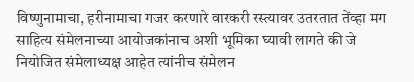विष्णुनामाचा, हरीनामाचा गजर करणारे वारकरी रस्त्यावर उतरतात तेंव्हा मग साहित्य संमेलनाच्या आयोजकांनाच अशी भूमिका घ्यावी लागते की जे नियोजित संमेलाध्यक्ष आहेत त्यांनीच संमेलन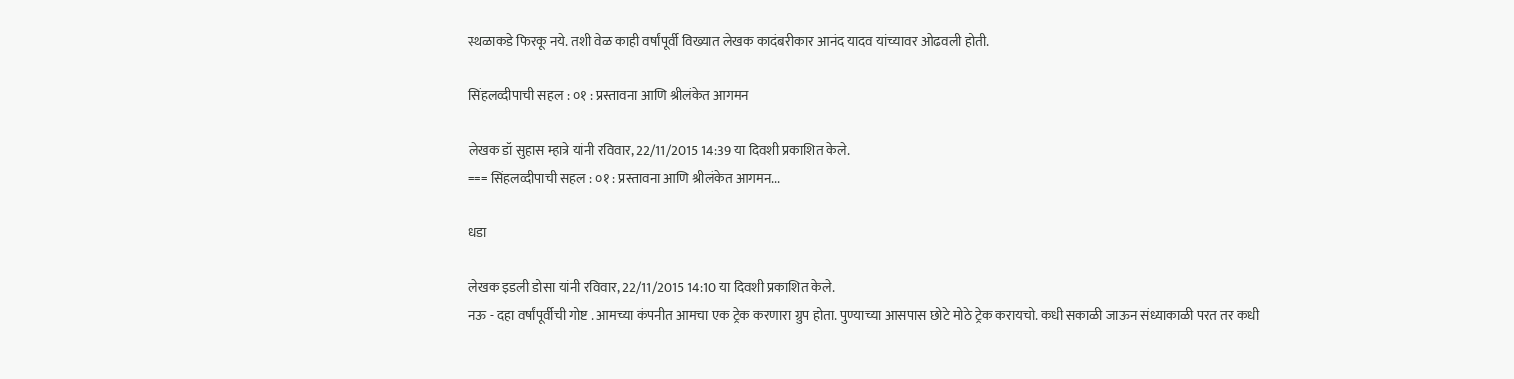स्थळाकडे फिरकू नये. तशी वेळ काही वर्षांपूर्वी विख्यात लेखक कादंबरीकार आनंद यादव यांच्यावर ओढवली होती.

सिंहलव्दीपाची सहल : ०१ : प्रस्तावना आणि श्रीलंकेत आगमन

लेखक डॉ सुहास म्हात्रे यांनी रविवार, 22/11/2015 14:39 या दिवशी प्रकाशित केले.
=== सिंहलव्दीपाची सहल : ०१ : प्रस्तावना आणि श्रीलंकेत आगमन...

धडा

लेखक इडली डोसा यांनी रविवार, 22/11/2015 14:10 या दिवशी प्रकाशित केले.
नऊ - दहा वर्षांपूर्वीची गोष्ट . आमच्या कंपनीत आमचा एक ट्रेक करणारा ग्रुप होता. पुण्याच्या आसपास छोटे मोठे ट्रेक करायचो. कधी सकाळी जाऊन संध्याकाळी परत तर कधी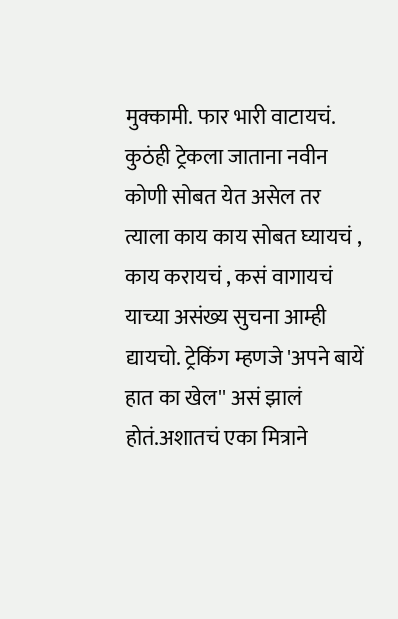मुक्कामी. फार भारी वाटायचं. कुठंही ट्रेकला जाताना नवीन कोणी सोबत येत असेल तर त्याला काय काय सोबत घ्यायचं , काय करायचं , कसं वागायचं याच्या असंख्य सुचना आम्ही द्यायचो. ट्रेकिंग म्हणजे 'अपने बायें हात का खेल'' असं झालं होतं.अशातचं एका मित्राने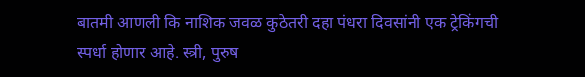बातमी आणली कि नाशिक जवळ कुठेतरी दहा पंधरा दिवसांनी एक ट्रेकिंगची स्पर्धा होणार आहे. स्त्री, पुरुष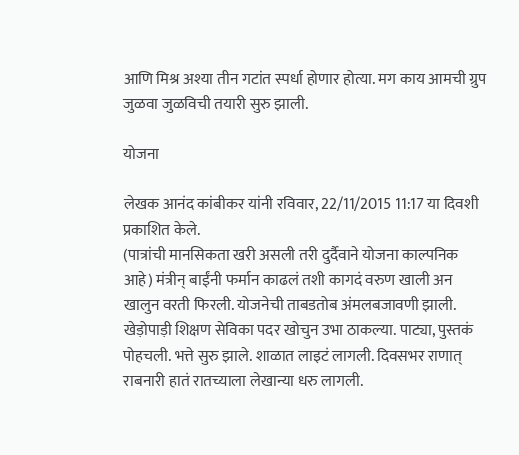आणि मिश्र अश्या तीन गटांत स्पर्धा होणार होत्या. मग काय आमची ग्रुप जुळवा जुळविची तयारी सुरु झाली.

योजना

लेखक आनंद कांबीकर यांनी रविवार, 22/11/2015 11:17 या दिवशी प्रकाशित केले.
(पात्रांची मानसिकता खरी असली तरी दुर्दैवाने योजना काल्पनिक आहे) मंत्रीन् बाईंनी फर्मान काढलं तशी कागदं वरुण खाली अन खालुन वरती फिरली. योजनेची ताबडतोब अंमलबजावणी झाली. खेड़ोपाड़ी शिक्षण सेविका पदर खोचुन उभा ठाकल्या. पाट्या, पुस्तकं पोहचली. भत्ते सुरु झाले. शाळात लाइटं लागली. दिवसभर राणात् राबनारी हातं रातच्याला लेखान्या धरु लागली.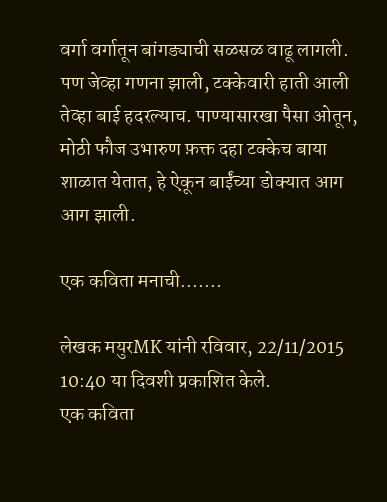वर्गा वर्गातून बांगड्याची सळसळ वाढू लागली. पण जेव्हा गणना झाली, टक्केवारी हाती आली तेव्हा बाई हदरल्याच. पाण्यासारखा पैसा ओतून, मोठी फौज उभारुण फ़क्त दहा टक्केच बाया शाळात येतात, हे ऐकून बाईंच्या डोक्यात आग आग झाली.

एक कविता मनाची.......

लेखक मयुरMK यांनी रविवार, 22/11/2015 10:40 या दिवशी प्रकाशित केले.
एक कविता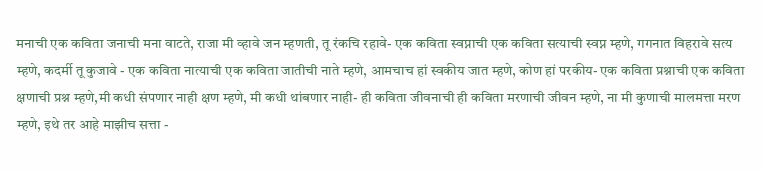मनाची एक कविता जनाची मना वाटते, राजा मी व्हावे जन म्हणती, तू रंकचि रहावे- एक कविता स्वप्नाची एक कविता सत्याची स्वप्न म्हणे, गगनात विहरावे सत्य म्हणे, कदर्मी तू कुजावे - एक कविता नात्याची एक कविता जातीची नाते म्हणे, आमचाच हां स्वकीय जात म्हणे, कोण हां परकीय- एक कविता प्रश्नाची एक कविता क्षणाची प्रश्न म्हणे,मी कधी संपणार नाही क्षण म्हणे, मी कधी थांबणार नाही- ही कविता जीवनाची ही कविता मरणाची जीवन म्हणे, ना मी कुणाची मालमत्ता मरण म्हणे, इथे तर आहे माझीच सत्ता -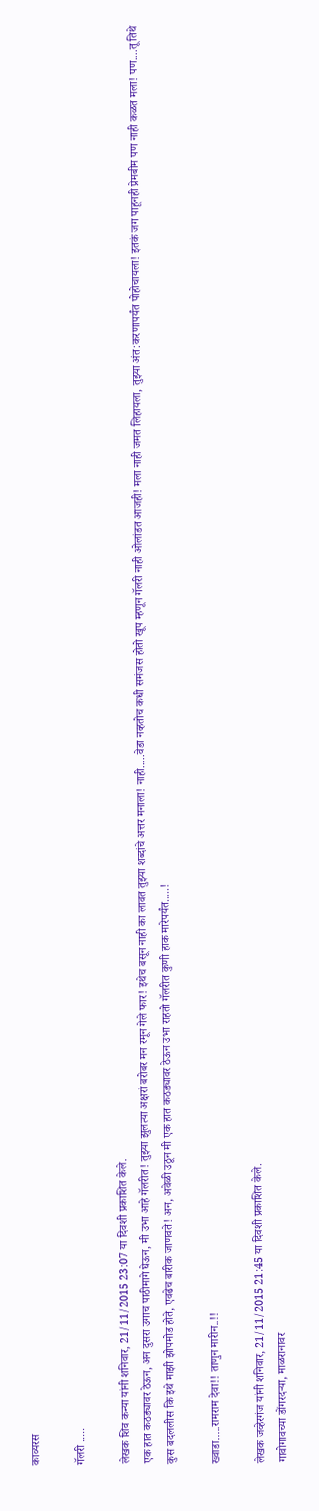काव्यरस

गॅलरी .....

लेखक शिव कन्या यांनी शनिवार, 21/11/2015 23:07 या दिवशी प्रकाशित केले.
एक हात कठड्यावर ठेऊन, अन दुसरा उगाच पाठीमागे घेऊन, मी उभा आहे गॅलरीत! तुझ्या झुलत्या अक्षरां बरोबर मन रमून गेले फार! इथेच बसून नाही का लावत तुझ्या शब्दांचे अत्तर मनाला! नाही.....वेडा नव्हतोच कधी समंजस होतो खूप म्हणून गॅलरी नाही ओलांडत आजही! मला नाही जमत लिहायला, तुझ्या अंत:करणापर्यंत पोहोचायला! इतकं जग पाहूनही प्रेमबीम पण नाही कळत मला! पण....तू तिथे कुस बदललीस कि इथे माझी झोपमोड होते, एवढेच बारीक जाणवते! अन, अवेळी उठून मी एक हात कठड्यावर ठेऊन उभा राहतो गॅलरीत कुणी हाक मारेपर्यंत.....!

ख्वाडा.....रामराम देवा!! ताणुन मारीन..!!

लेखक जव्हेरगंज यांनी शनिवार, 21/11/2015 21:45 या दिवशी प्रकाशित केले.
गावोगावच्या डोंगरदऱ्या, माळरानावर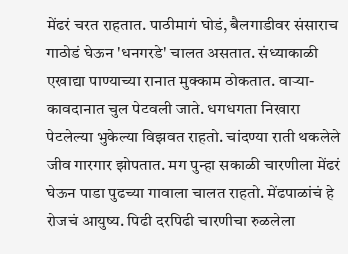मेंढरं चरत राहतात. पाठीमागं घोडं, बैलगाडीवर संसाराच गाठोडं घेऊन 'धनगरडे' चालत असतात. संध्याकाळी एखाद्या पाण्याच्या रानात मुक्काम ठोकतात. वाऱ्या-कावदानात चुल पेटवली जाते. धगधगता निखारा पेटलेल्या भुकेल्या विझवत राहतो. चांदण्या राती थकलेले जीव गारगार झोपतात. मग पुन्हा सकाळी चारणीला मेंढरं घेऊन पाडा पुढच्या गावाला चालत राहतो. मेंढपाळांचं हे रोजचं आयुष्य. पिढी दरपिढी चारणीचा रुळलेला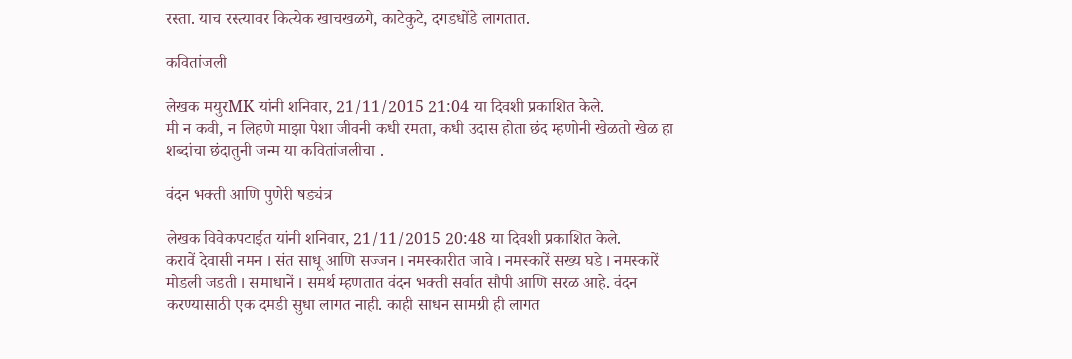रस्ता. याच रस्त्यावर कित्येक खाचखळगे, काटेकुटे, दगडधोंडे लागतात.

कवितांजली

लेखक मयुरMK यांनी शनिवार, 21/11/2015 21:04 या दिवशी प्रकाशित केले.
मी न कवी, न लिहणे माझा पेशा जीवनी कधी रमता, कधी उदास होता छंद म्हणोनी खेळतो खेळ हा शब्दांचा छंदातुनी जन्म या कवितांजलीचा .

वंदन भक्ती आणि पुणेरी षड्यंत्र

लेखक विवेकपटाईत यांनी शनिवार, 21/11/2015 20:48 या दिवशी प्रकाशित केले.
करावें देवासी नमन I संत साधू आणि सज्जन I नमस्कारीत जावे I नमस्कारें सख्य घडे I नमस्कारें मोडली जडती I समाधानें I समर्थ म्हणतात वंदन भक्ती सर्वात सौपी आणि सरळ आहे. वंदन करण्यासाठी एक दमडी सुधा लागत नाही. काही साधन सामग्री ही लागत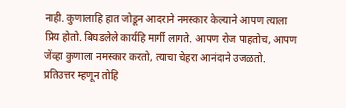नाही. कुणालाहि हात जोडून आदराने नमस्कार केल्याने आपण त्याला प्रिय होतो. बिघडलेले कार्यहि मार्गी लागते. आपण रोज पाहतोच, आपण जेंव्हा कुणाला नमस्कार करतो, त्याचा चेहरा आनंदाने उजळतो. प्रतिउत्तर म्हणून तोहि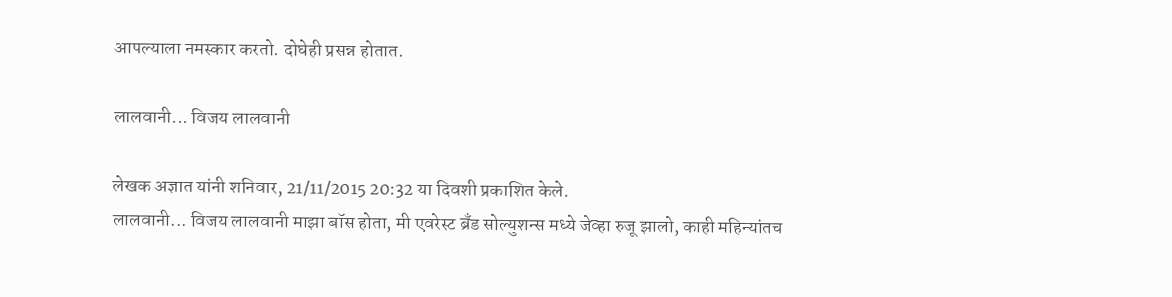आपल्याला नमस्कार करतो. दोघेही प्रसन्न होतात.

लालवानी... विजय लालवानी

लेखक अज्ञात यांनी शनिवार, 21/11/2015 20:32 या दिवशी प्रकाशित केले.
लालवानी... विजय लालवानी माझा बॉस होता, मी एवरेस्ट ब्रँड सोल्युशन्स मध्ये जेव्हा रुजू झालो, काही महिन्यांतच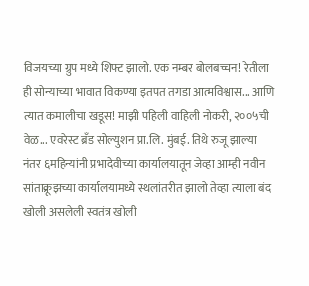विजयच्या ग्रुप मध्ये शिफ्ट झालो. एक नम्बर बोलबच्चन! रेतीला ही सोन्याच्या भावात विकण्या इतपत तगडा आत्मविश्वास... आणि त्यात कमालीचा खडूस! माझी पहिली वाहिली नोकरी, २००५ची वेळ... एवरेस्ट ब्रँड सोल्युशन प्रा.लि. मुंबई. तिथे रुजू झाल्या नंतर ६महिन्यांनी प्रभादेवीच्या कार्यालयातून जेव्हा आम्ही नवीन सांताक्रूझच्या कार्यालयामध्ये स्थलांतरीत झालो तेव्हा त्याला बंद खोली असलेली स्वतंत्र खोली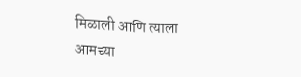मिळाली आणि त्याला आमच्या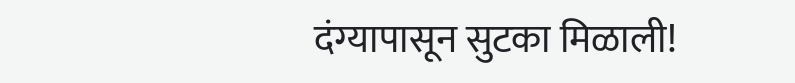दंग्यापासून सुटका मिळाली!